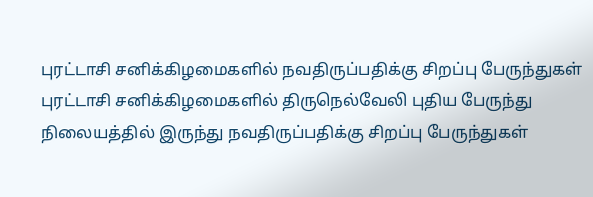புரட்டாசி சனிக்கிழமைகளில் நவதிருப்பதிக்கு சிறப்பு பேருந்துகள்
புரட்டாசி சனிக்கிழமைகளில் திருநெல்வேலி புதிய பேருந்து நிலையத்தில் இருந்து நவதிருப்பதிக்கு சிறப்பு பேருந்துகள்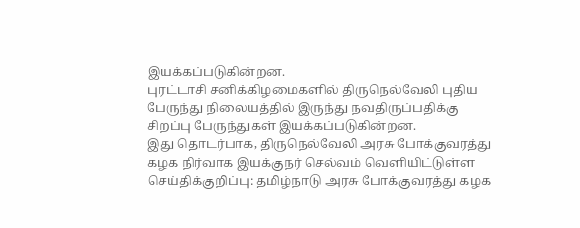இயக்கப்படுகின்றன.
புரட்டாசி சனிக்கிழமைகளில் திருநெல்வேலி புதிய பேருந்து நிலையத்தில் இருந்து நவதிருப்பதிக்கு சிறப்பு பேருந்துகள் இயக்கப்படுகின்றன.
இது தொடர்பாக, திருநெல்வேலி அரசு போக்குவரத்து கழக நிர்வாக இயக்குநர் செல்வம் வெளியிட்டுள்ள செய்திக்குறிப்பு: தமிழ்நாடு அரசு போக்குவரத்து கழக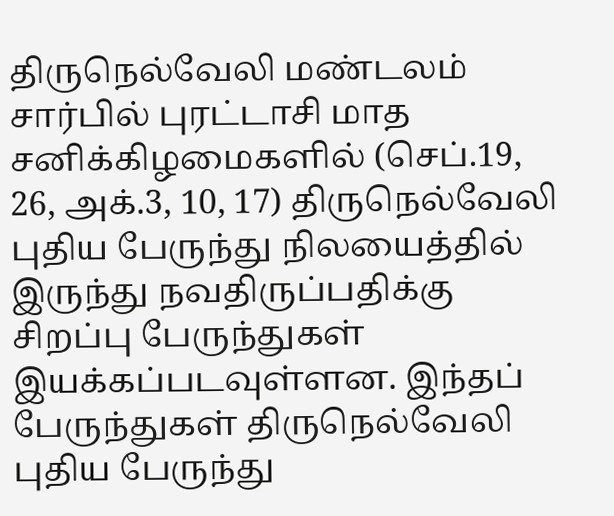திருநெல்வேலி மண்டலம் சார்பில் புரட்டாசி மாத சனிக்கிழமைகளில் (செப்.19, 26, அக்.3, 10, 17) திருநெல்வேலி புதிய பேருந்து நிலயைத்தில் இருந்து நவதிருப்பதிக்கு சிறப்பு பேருந்துகள் இயக்கப்படவுள்ளன. இந்தப் பேருந்துகள் திருநெல்வேலி புதிய பேருந்து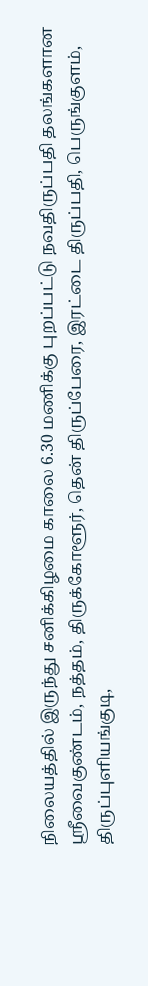நிலையத்தில் இருந்து சனிக்கிழமை காலை 6.30 மணிக்கு புறப்பட்டு நவதிருப்பதி தலங்களான ஸ்ரீவைகுண்டம், நத்தம், திருக்கோளூர், தென் திருப்பேரை, இரட்டை திருப்பதி, பெருங்குளம், திருப்புளியங்குடி,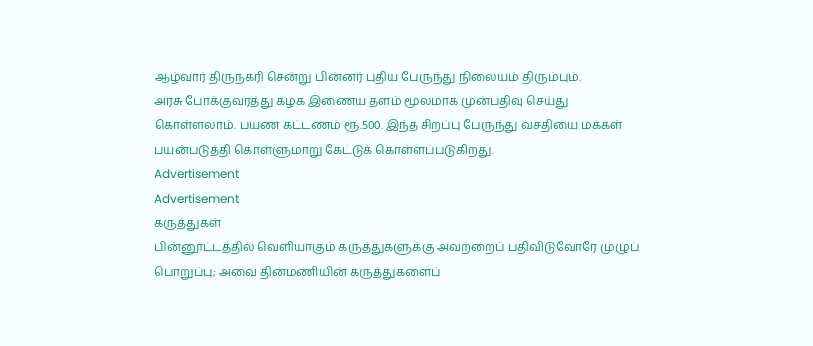ஆழ்வார் திருநகரி சென்று பின்னர் புதிய பேருந்து நிலையம் திரும்பும்.
அரசு போக்குவரத்து கழக இணைய தளம் மூலமாக முன்பதிவு செய்து கொள்ளலாம். பயண கட்டணம் ரூ.500. இந்த சிறப்பு பேருந்து வசதியை மக்கள் பயன்படுத்தி கொள்ளுமாறு கேட்டுக் கொள்ளப்படுகிறது.
Advertisement
Advertisement
கருத்துகள்
பின்னூட்டத்தில் வெளியாகும் கருத்துகளுக்கு அவற்றைப் பதிவிடுவோரே முழுப் பொறுப்பு; அவை தினமணியின் கருத்துகளைப்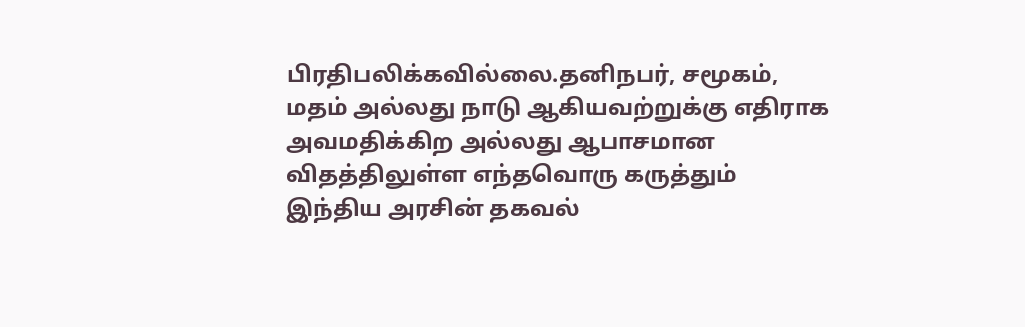பிரதிபலிக்கவில்லை.தனிநபர், சமூகம், மதம் அல்லது நாடு ஆகியவற்றுக்கு எதிராக அவமதிக்கிற அல்லது ஆபாசமான விதத்திலுள்ள எந்தவொரு கருத்தும் இந்திய அரசின் தகவல்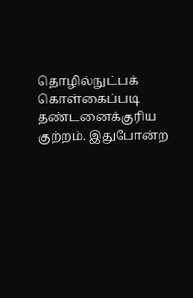தொழில்நுட்பக் கொள்கைப்படி தண்டனைக்குரிய குற்றம். இதுபோன்ற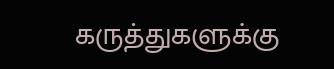கருத்துகளுக்கு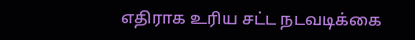எதிராக உரிய சட்ட நடவடிக்கை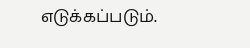எடுக்கப்படும்.